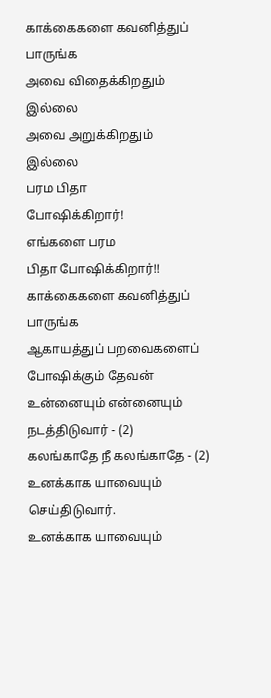காக்கைகளை கவனித்துப்
பாருங்க
அவை விதைக்கிறதும்
இல்லை
அவை அறுக்கிறதும்
இல்லை
பரம பிதா
போஷிக்கிறார்!
எங்களை பரம
பிதா போஷிக்கிறார்!!
காக்கைகளை கவனித்துப் பாருங்க
ஆகாயத்துப் பறவைகளைப்
போஷிக்கும் தேவன்
உன்னையும் என்னையும்
நடத்திடுவார் - (2)
கலங்காதே நீ கலங்காதே - (2)
உனக்காக யாவையும் செய்திடுவார்.
உனக்காக யாவையும்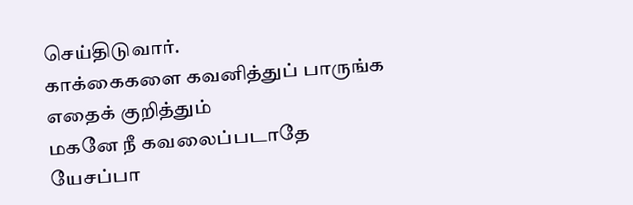செய்திடுவார்.
காக்கைகளை கவனித்துப் பாருங்க
எதைக் குறித்தும்
மகனே நீ கவலைப்படாதே
யேசப்பா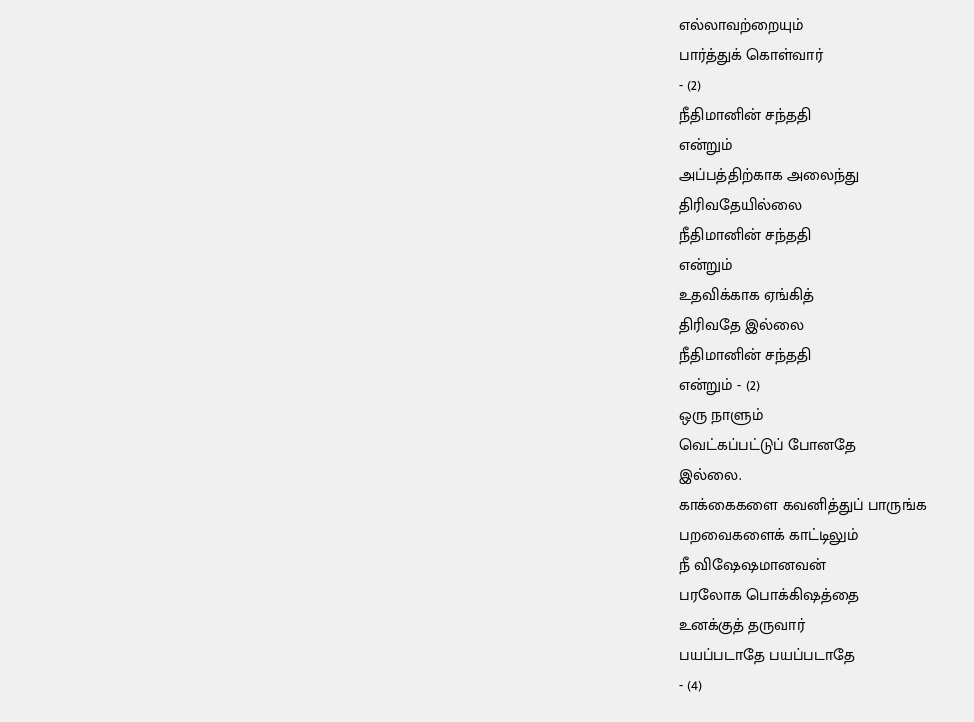எல்லாவற்றையும்
பார்த்துக் கொள்வார்
- (2)
நீதிமானின் சந்ததி
என்றும்
அப்பத்திற்காக அலைந்து
திரிவதேயில்லை
நீதிமானின் சந்ததி
என்றும்
உதவிக்காக ஏங்கித்
திரிவதே இல்லை
நீதிமானின் சந்ததி
என்றும் - (2)
ஒரு நாளும்
வெட்கப்பட்டுப் போனதே
இல்லை.
காக்கைகளை கவனித்துப் பாருங்க
பறவைகளைக் காட்டிலும்
நீ விஷேஷமானவன்
பரலோக பொக்கிஷத்தை
உனக்குத் தருவார்
பயப்படாதே பயப்படாதே
- (4)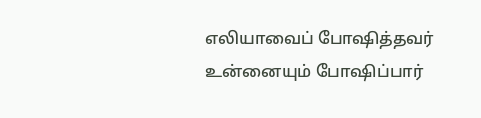எலியாவைப் போஷித்தவர்
உன்னையும் போஷிப்பார்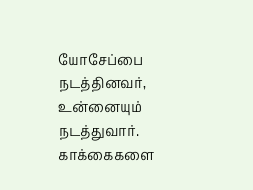யோசேப்பை நடத்தினவர்,
உன்னையும் நடத்துவார்.
காக்கைகளை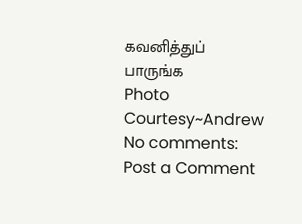கவனித்துப்
பாருங்க
Photo Courtesy~Andrew
No comments:
Post a Comment